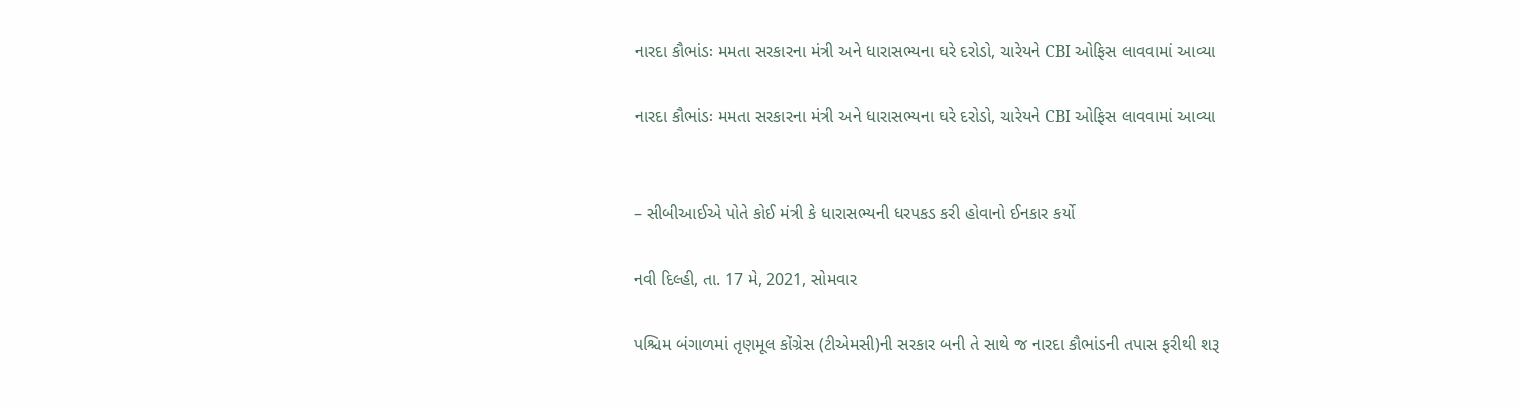નારદા કૌભાંડઃ મમતા સરકારના મંત્રી અને ધારાસભ્યના ઘરે દરોડો, ચારેયને CBI ઓફિસ લાવવામાં આવ્યા

નારદા કૌભાંડઃ મમતા સરકારના મંત્રી અને ધારાસભ્યના ઘરે દરોડો, ચારેયને CBI ઓફિસ લાવવામાં આવ્યા


– સીબીઆઈએ પોતે કોઈ મંત્રી કે ધારાસભ્યની ધરપકડ કરી હોવાનો ઈનકાર કર્યો

નવી દિલ્હી, તા. 17 મે, 2021, સોમવાર

પશ્ચિમ બંગાળમાં તૃણમૂલ કોંગ્રેસ (ટીએમસી)ની સરકાર બની તે સાથે જ નારદા કૌભાંડની તપાસ ફરીથી શરૂ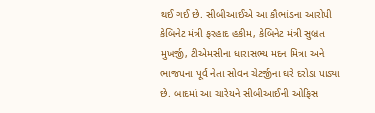થઈ ગઈ છે. સીબીઆઈએ આ કૌભાંડના આરોપી કેબિનેટ મંત્રી ફરહાદ હકીમ, કેબિનેટ મંત્રી સુબ્રત મુખર્જી, ટીએમસીના ધારાસભ્ય મદન મિત્રા અને ભાજપના પૂર્વ નેતા સોવન ચેટર્જીના ઘરે દરોડા પાડ્યા છે. બાદમાં આ ચારેયને સીબીઆઈની ઓફિસ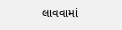લાવવામાં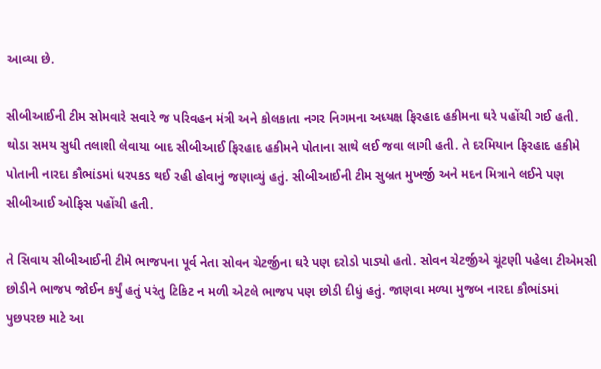આવ્યા છે.

સીબીઆઈની ટીમ સોમવારે સવારે જ પરિવહન મંત્રી અને કોલકાતા નગર નિગમના અધ્યક્ષ ફિરહાદ હકીમના ઘરે પહોંચી ગઈ હતી. થોડા સમય સુધી તલાશી લેવાયા બાદ સીબીઆઈ ફિરહાદ હકીમને પોતાના સાથે લઈ જવા લાગી હતી. તે દરમિયાન ફિરહાદ હકીમે પોતાની નારદા કૌભાંડમાં ધરપકડ થઈ રહી હોવાનું જણાવ્યું હતું. સીબીઆઈની ટીમ સુબ્રત મુખર્જી અને મદન મિત્રાને લઈને પણ સીબીઆઈ ઓફિસ પહોંચી હતી.

તે સિવાય સીબીઆઈની ટીમે ભાજપના પૂર્વ નેતા સોવન ચેટર્જીના ઘરે પણ દરોડો પાડ્યો હતો. સોવન ચેટર્જીએ ચૂંટણી પહેલા ટીએમસી છોડીને ભાજપ જોઈન કર્યું હતું પરંતુ ટિકિટ ન મળી એટલે ભાજપ પણ છોડી દીધું હતું. જાણવા મળ્યા મુજબ નારદા કૌભાંડમાં પુછપરછ માટે આ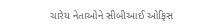ચારેય નેતાઓને સીબીઆઈ ઓફિસ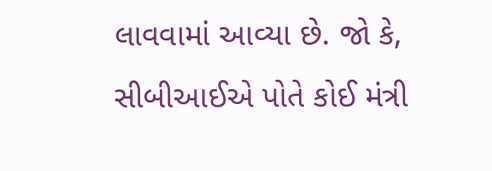લાવવામાં આવ્યા છે. જો કે, સીબીઆઈએ પોતે કોઈ મંત્રી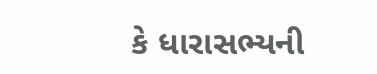કે ધારાસભ્યની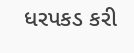ધરપકડ કરી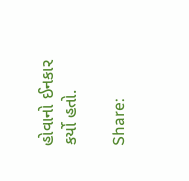હોવાનો ઈનકાર કર્યો હતો.

Share: